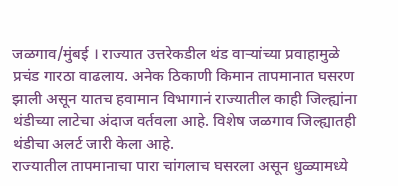जळगाव/मुंबई । राज्यात उत्तरेकडील थंड वाऱ्यांच्या प्रवाहामुळे प्रचंड गारठा वाढलाय. अनेक ठिकाणी किमान तापमानात घसरण झाली असून यातच हवामान विभागानं राज्यातील काही जिल्ह्यांना थंडीच्या लाटेचा अंदाज वर्तवला आहे. विशेष जळगाव जिल्ह्यातही थंडीचा अलर्ट जारी केला आहे.
राज्यातील तापमानाचा पारा चांगलाच घसरला असून धुळ्यामध्ये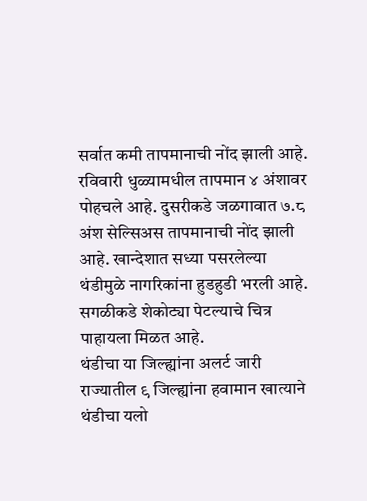सर्वात कमी तापमानाची नोंद झाली आहे. रविवारी धुळ्यामधील तापमान ४ अंशावर पोहचले आहे. दुसरीकडे जळगावात ७.८ अंश सेल्सिअस तापमानाची नोंद झाली आहे. खान्देशात सध्या पसरलेल्या थंडीमुळे नागरिकांना हुडहुडी भरली आहे. सगळीकडे शेकोट्या पेटल्याचे चित्र पाहायला मिळत आहे.
थंडीचा या जिल्ह्यांना अलर्ट जारी
राज्यातील ९ जिल्ह्यांना हवामान खात्याने थंडीचा यलो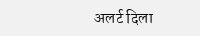अलर्ट दिला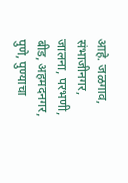आहे. जळगाव, संभाजीनगर, जालना, परभणी, बीड, अहमदनगर, पुणे, पुण्याचा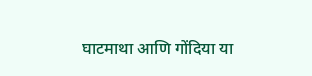घाटमाथा आणि गोंदिया या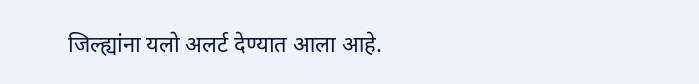जिल्ह्यांना यलो अलर्ट देण्यात आला आहे.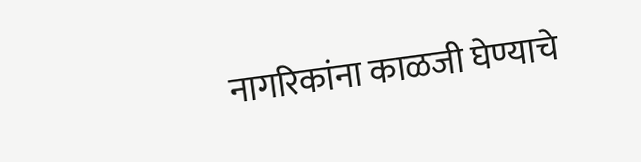नागरिकांना काळजी घेण्याचे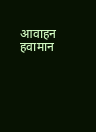आवाहन हवामान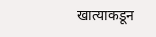खात्याकडून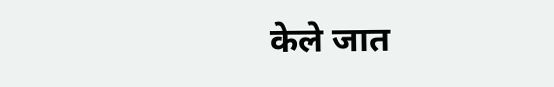केले जात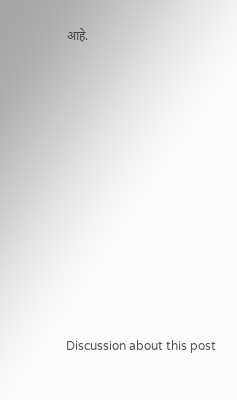आहे.















Discussion about this post